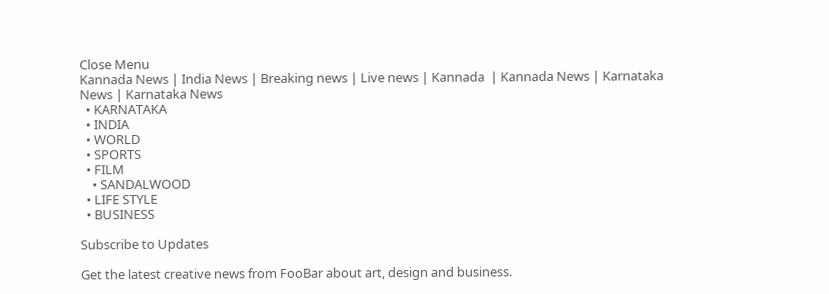Close Menu
Kannada News | India News | Breaking news | Live news | Kannada  | Kannada News | Karnataka News | Karnataka News
  • KARNATAKA
  • INDIA
  • WORLD
  • SPORTS
  • FILM
    • SANDALWOOD
  • LIFE STYLE
  • BUSINESS

Subscribe to Updates

Get the latest creative news from FooBar about art, design and business.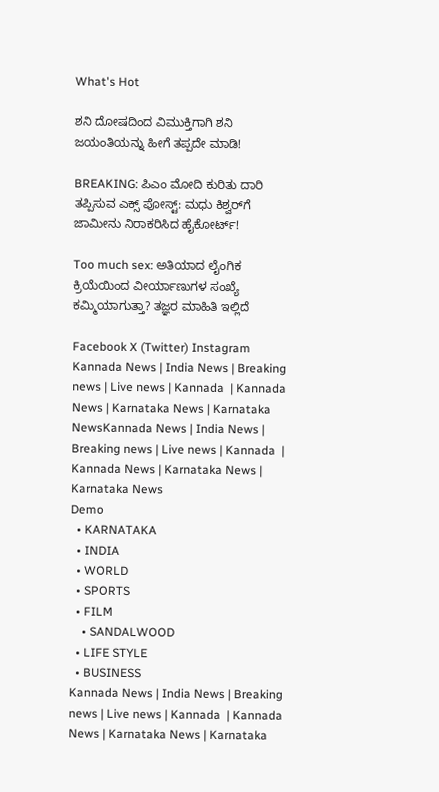What's Hot

ಶನಿ ದೋಷದಿಂದ ವಿಮುಕ್ತಿಗಾಗಿ ಶನಿ ಜಯಂತಿಯನ್ನು ಹೀಗೆ ತಪ್ಪದೇ ಮಾಡಿ!

BREAKING: ಪಿಎಂ ಮೋದಿ ಕುರಿತು ದಾರಿ ತಪ್ಪಿಸುವ ಎಕ್ಸ್ ಪೋಸ್ಟ್: ಮಧು ಕಿಶ್ವರ್‌ಗೆ ಜಾಮೀನು ನಿರಾಕರಿಸಿದ ಹೈಕೋರ್ಟ್!

Too much sex: ಅತಿಯಾದ ಲೈಂಗಿಕ ಕ್ರಿಯೆಯಿಂದ ವೀರ್ಯಾಣುಗಳ ಸಂಖ್ಯೆ ಕಮ್ಮಿಯಾಗುತ್ತಾ? ತಜ್ಞರ ಮಾಹಿತಿ ಇಲ್ಲಿದೆ

Facebook X (Twitter) Instagram
Kannada News | India News | Breaking news | Live news | Kannada  | Kannada News | Karnataka News | Karnataka NewsKannada News | India News | Breaking news | Live news | Kannada  | Kannada News | Karnataka News | Karnataka News
Demo
  • KARNATAKA
  • INDIA
  • WORLD
  • SPORTS
  • FILM
    • SANDALWOOD
  • LIFE STYLE
  • BUSINESS
Kannada News | India News | Breaking news | Live news | Kannada  | Kannada News | Karnataka News | Karnataka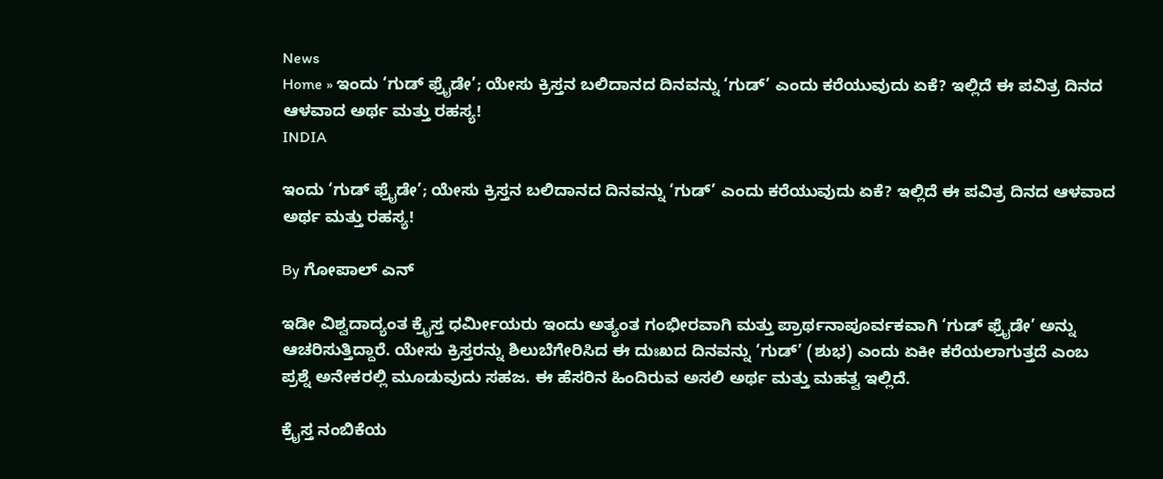News
Home » ಇಂದು ‘ಗುಡ್ ಫ್ರೈಡೇ’; ಯೇಸು ಕ್ರಿಸ್ತನ ಬಲಿದಾನದ ದಿನವನ್ನು ‘ಗುಡ್’ ಎಂದು ಕರೆಯುವುದು ಏಕೆ? ಇಲ್ಲಿದೆ ಈ ಪವಿತ್ರ ದಿನದ ಆಳವಾದ ಅರ್ಥ ಮತ್ತು ರಹಸ್ಯ!
INDIA

ಇಂದು ‘ಗುಡ್ ಫ್ರೈಡೇ’; ಯೇಸು ಕ್ರಿಸ್ತನ ಬಲಿದಾನದ ದಿನವನ್ನು ‘ಗುಡ್’ ಎಂದು ಕರೆಯುವುದು ಏಕೆ? ಇಲ್ಲಿದೆ ಈ ಪವಿತ್ರ ದಿನದ ಆಳವಾದ ಅರ್ಥ ಮತ್ತು ರಹಸ್ಯ!

By ಗೋಪಾಲ್‌ ಎನ್‌

ಇಡೀ ವಿಶ್ವದಾದ್ಯಂತ ಕ್ರೈಸ್ತ ಧರ್ಮೀಯರು ಇಂದು ಅತ್ಯಂತ ಗಂಭೀರವಾಗಿ ಮತ್ತು ಪ್ರಾರ್ಥನಾಪೂರ್ವಕವಾಗಿ ‘ಗುಡ್ ಫ್ರೈಡೇ’ ಅನ್ನು ಆಚರಿಸುತ್ತಿದ್ದಾರೆ. ಯೇಸು ಕ್ರಿಸ್ತರನ್ನು ಶಿಲುಬೆಗೇರಿಸಿದ ಈ ದುಃಖದ ದಿನವನ್ನು ‘ಗುಡ್’ (ಶುಭ) ಎಂದು ಏಕೀ ಕರೆಯಲಾಗುತ್ತದೆ ಎಂಬ ಪ್ರಶ್ನೆ ಅನೇಕರಲ್ಲಿ ಮೂಡುವುದು ಸಹಜ. ಈ ಹೆಸರಿನ ಹಿಂದಿರುವ ಅಸಲಿ ಅರ್ಥ ಮತ್ತು ಮಹತ್ವ ಇಲ್ಲಿದೆ.

ಕ್ರೈಸ್ತ ನಂಬಿಕೆಯ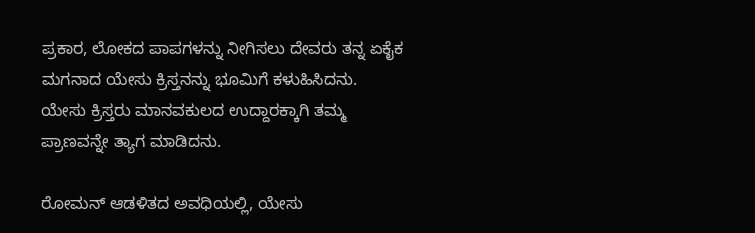ಪ್ರಕಾರ, ಲೋಕದ ಪಾಪಗಳನ್ನು ನೀಗಿಸಲು ದೇವರು ತನ್ನ ಏಕೈಕ ಮಗನಾದ ಯೇಸು ಕ್ರಿಸ್ತನನ್ನು ಭೂಮಿಗೆ ಕಳುಹಿಸಿದನು. ಯೇಸು ಕ್ರಿಸ್ತರು ಮಾನವಕುಲದ ಉದ್ದಾರಕ್ಕಾಗಿ ತಮ್ಮ ಪ್ರಾಣವನ್ನೇ ತ್ಯಾಗ ಮಾಡಿದನು.

ರೋಮನ್ ಆಡಳಿತದ ಅವಧಿಯಲ್ಲಿ, ಯೇಸು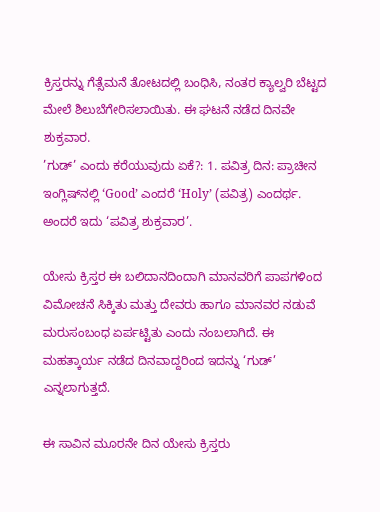ಕ್ರಿಸ್ತರನ್ನು ಗೆತ್ಸೆಮನೆ ತೋಟದಲ್ಲಿ ಬಂಧಿಸಿ, ನಂತರ ಕ್ಯಾಲ್ವರಿ ಬೆಟ್ಟದ ಮೇಲೆ ಶಿಲುಬೆಗೇರಿಸಲಾಯಿತು. ಈ ಘಟನೆ ನಡೆದ ದಿನವೇ ಶುಕ್ರವಾರ.
’ಗುಡ್’ ಎಂದು ಕರೆಯುವುದು ಏಕೆ?: 1. ಪವಿತ್ರ ದಿನ: ಪ್ರಾಚೀನ ಇಂಗ್ಲಿಷ್‌ನಲ್ಲಿ ‘Good’ ಎಂದರೆ ‘Holy’ (ಪವಿತ್ರ) ಎಂದರ್ಥ. ಅಂದರೆ ಇದು ‘ಪವಿತ್ರ ಶುಕ್ರವಾರ’.

ಯೇಸು ಕ್ರಿಸ್ತರ ಈ ಬಲಿದಾನದಿಂದಾಗಿ ಮಾನವರಿಗೆ ಪಾಪಗಳಿಂದ ವಿಮೋಚನೆ ಸಿಕ್ಕಿತು ಮತ್ತು ದೇವರು ಹಾಗೂ ಮಾನವರ ನಡುವೆ ಮರುಸಂಬಂಧ ಏರ್ಪಟ್ಟಿತು ಎಂದು ನಂಬಲಾಗಿದೆ. ಈ ಮಹತ್ಕಾರ್ಯ ನಡೆದ ದಿನವಾದ್ದರಿಂದ ಇದನ್ನು ‘ಗುಡ್’ ಎನ್ನಲಾಗುತ್ತದೆ.

ಈ ಸಾವಿನ ಮೂರನೇ ದಿನ ಯೇಸು ಕ್ರಿಸ್ತರು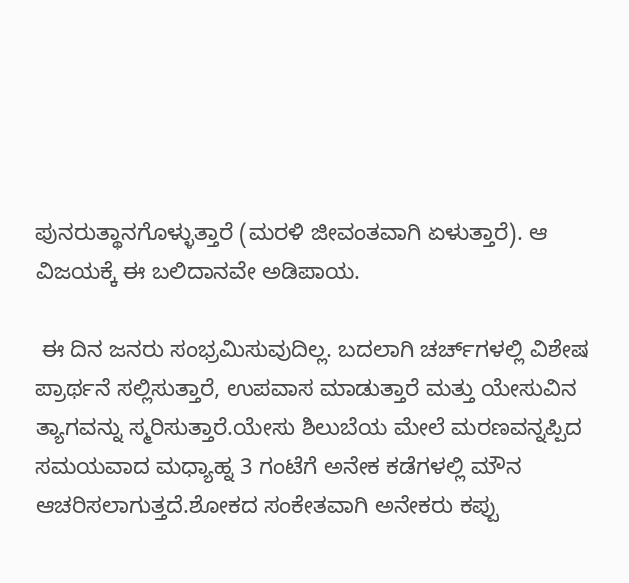ಪುನರುತ್ಥಾನಗೊಳ್ಳುತ್ತಾರೆ (ಮರಳಿ ಜೀವಂತವಾಗಿ ಏಳುತ್ತಾರೆ). ಆ ವಿಜಯಕ್ಕೆ ಈ ಬಲಿದಾನವೇ ಅಡಿಪಾಯ.

 ಈ ದಿನ ಜನರು ಸಂಭ್ರಮಿಸುವುದಿಲ್ಲ. ಬದಲಾಗಿ ಚರ್ಚ್‌ಗಳಲ್ಲಿ ವಿಶೇಷ ಪ್ರಾರ್ಥನೆ ಸಲ್ಲಿಸುತ್ತಾರೆ, ಉಪವಾಸ ಮಾಡುತ್ತಾರೆ ಮತ್ತು ಯೇಸುವಿನ ತ್ಯಾಗವನ್ನು ಸ್ಮರಿಸುತ್ತಾರೆ.ಯೇಸು ಶಿಲುಬೆಯ ಮೇಲೆ ಮರಣವನ್ನಪ್ಪಿದ ಸಮಯವಾದ ಮಧ್ಯಾಹ್ನ 3 ಗಂಟೆಗೆ ಅನೇಕ ಕಡೆಗಳಲ್ಲಿ ಮೌನ ಆಚರಿಸಲಾಗುತ್ತದೆ.ಶೋಕದ ಸಂಕೇತವಾಗಿ ಅನೇಕರು ಕಪ್ಪು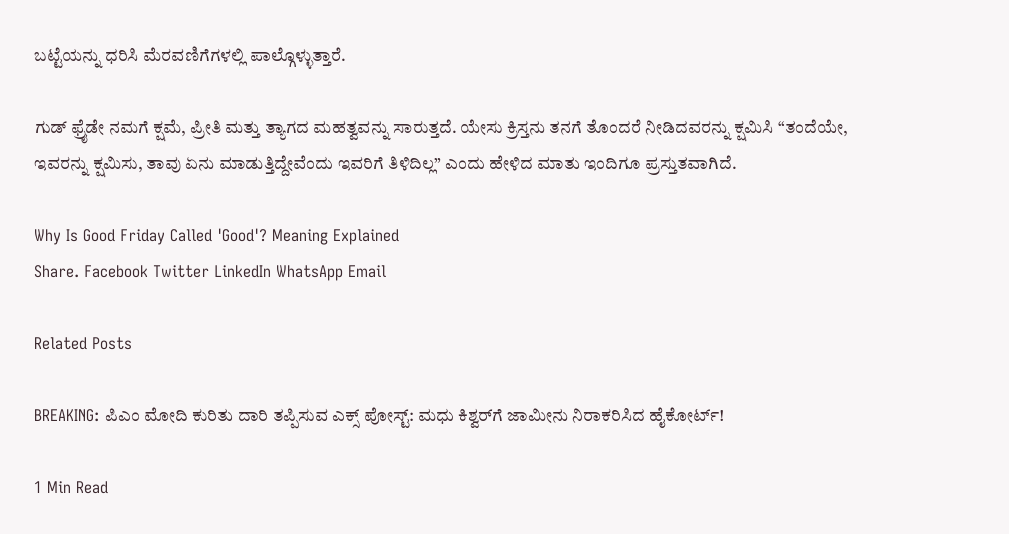ಬಟ್ಟೆಯನ್ನು ಧರಿಸಿ ಮೆರವಣಿಗೆಗಳಲ್ಲಿ ಪಾಲ್ಗೊಳ್ಳುತ್ತಾರೆ.

ಗುಡ್ ಫ್ರೈಡೇ ನಮಗೆ ಕ್ಷಮೆ, ಪ್ರೀತಿ ಮತ್ತು ತ್ಯಾಗದ ಮಹತ್ವವನ್ನು ಸಾರುತ್ತದೆ. ಯೇಸು ಕ್ರಿಸ್ತನು ತನಗೆ ತೊಂದರೆ ನೀಡಿದವರನ್ನು ಕ್ಷಮಿಸಿ “ತಂದೆಯೇ, ಇವರನ್ನು ಕ್ಷಮಿಸು, ತಾವು ಏನು ಮಾಡುತ್ತಿದ್ದೇವೆಂದು ಇವರಿಗೆ ತಿಳಿದಿಲ್ಲ” ಎಂದು ಹೇಳಿದ ಮಾತು ಇಂದಿಗೂ ಪ್ರಸ್ತುತವಾಗಿದೆ.

Why Is Good Friday Called 'Good'? Meaning Explained
Share. Facebook Twitter LinkedIn WhatsApp Email

Related Posts

BREAKING: ಪಿಎಂ ಮೋದಿ ಕುರಿತು ದಾರಿ ತಪ್ಪಿಸುವ ಎಕ್ಸ್ ಪೋಸ್ಟ್: ಮಧು ಕಿಶ್ವರ್‌ಗೆ ಜಾಮೀನು ನಿರಾಕರಿಸಿದ ಹೈಕೋರ್ಟ್!

1 Min Read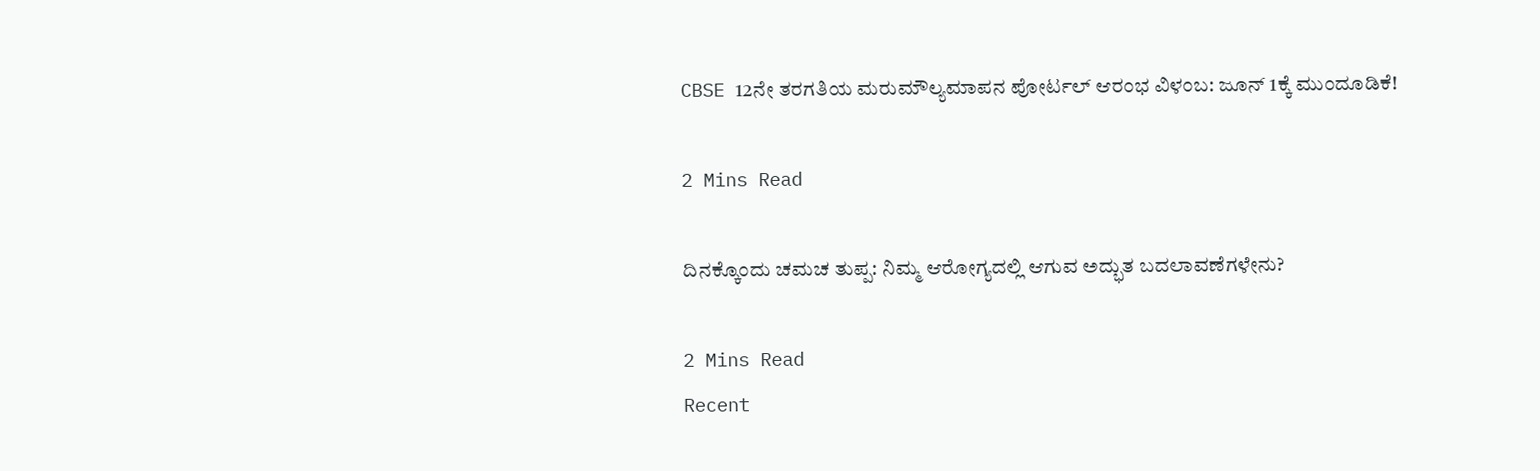CBSE 12ನೇ ತರಗತಿಯ ಮರುಮೌಲ್ಯಮಾಪನ ಪೋರ್ಟಲ್ ಆರಂಭ ವಿಳಂಬ: ಜೂನ್ 1ಕ್ಕೆ ಮುಂದೂಡಿಕೆ!

2 Mins Read

ದಿನಕ್ಕೊಂದು ಚಮಚ ತುಪ್ಪ: ನಿಮ್ಮ ಆರೋಗ್ಯದಲ್ಲಿ ಆಗುವ ಅದ್ಭುತ ಬದಲಾವಣೆಗಳೇನು?

2 Mins Read
Recent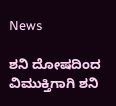News

ಶನಿ ದೋಷದಿಂದ ವಿಮುಕ್ತಿಗಾಗಿ ಶನಿ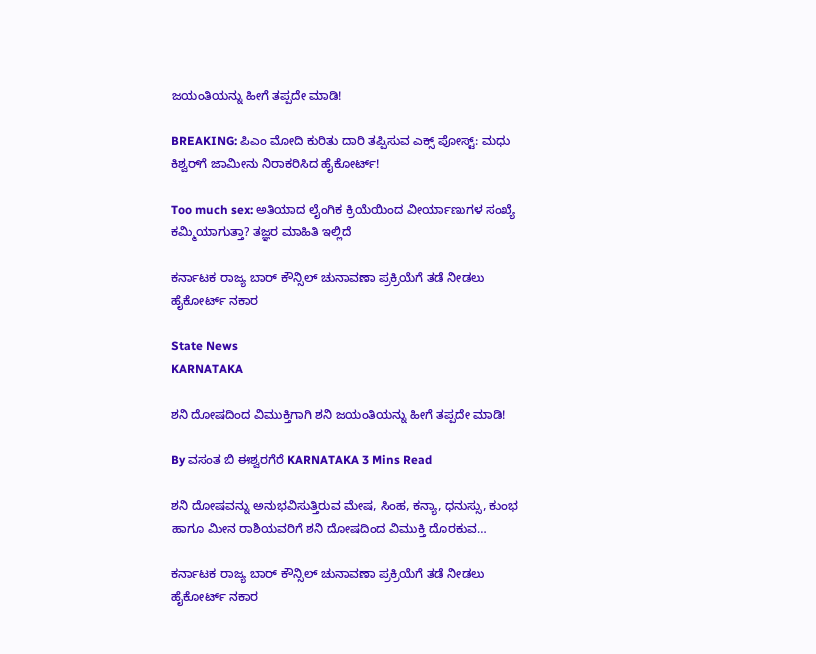ಜಯಂತಿಯನ್ನು ಹೀಗೆ ತಪ್ಪದೇ ಮಾಡಿ!

BREAKING: ಪಿಎಂ ಮೋದಿ ಕುರಿತು ದಾರಿ ತಪ್ಪಿಸುವ ಎಕ್ಸ್ ಪೋಸ್ಟ್: ಮಧು ಕಿಶ್ವರ್‌ಗೆ ಜಾಮೀನು ನಿರಾಕರಿಸಿದ ಹೈಕೋರ್ಟ್!

Too much sex: ಅತಿಯಾದ ಲೈಂಗಿಕ ಕ್ರಿಯೆಯಿಂದ ವೀರ್ಯಾಣುಗಳ ಸಂಖ್ಯೆ ಕಮ್ಮಿಯಾಗುತ್ತಾ? ತಜ್ಞರ ಮಾಹಿತಿ ಇಲ್ಲಿದೆ

ಕರ್ನಾಟಕ ರಾಜ್ಯ ಬಾರ್ ಕೌನ್ಸಿಲ್ ಚುನಾವಣಾ ಪ್ರಕ್ರಿಯೆಗೆ ತಡೆ ನೀಡಲು ಹೈಕೋರ್ಟ್ ನಕಾರ

State News
KARNATAKA

ಶನಿ ದೋಷದಿಂದ ವಿಮುಕ್ತಿಗಾಗಿ ಶನಿ ಜಯಂತಿಯನ್ನು ಹೀಗೆ ತಪ್ಪದೇ ಮಾಡಿ!

By ವಸಂತ ಬಿ ಈಶ್ವರಗೆರೆ KARNATAKA 3 Mins Read

ಶನಿ ದೋಷವನ್ನು ಅನುಭವಿಸುತ್ತಿರುವ ಮೇಷ, ಸಿಂಹ, ಕನ್ಯಾ, ಧನುಸ್ಸು, ಕುಂಭ ಹಾಗೂ ಮೀನ ರಾಶಿಯವರಿಗೆ ಶನಿ ದೋಷದಿಂದ ವಿಮುಕ್ತಿ ದೊರಕುವ…

ಕರ್ನಾಟಕ ರಾಜ್ಯ ಬಾರ್ ಕೌನ್ಸಿಲ್ ಚುನಾವಣಾ ಪ್ರಕ್ರಿಯೆಗೆ ತಡೆ ನೀಡಲು ಹೈಕೋರ್ಟ್ ನಕಾರ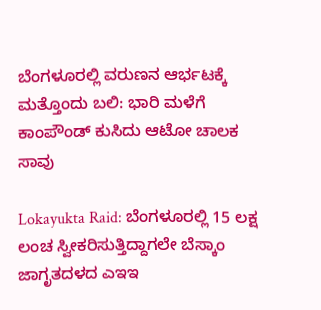ಬೆಂಗಳೂರಲ್ಲಿ ವರುಣನ ಆರ್ಭಟಕ್ಕೆ ಮತ್ತೊಂದು ಬಲಿ: ಭಾರಿ ಮಳೆಗೆ ಕಾಂಪೌಂಡ್ ಕುಸಿದು ಆಟೋ ಚಾಲಕ ಸಾವು

Lokayukta Raid: ಬೆಂಗಳೂರಲ್ಲಿ 15 ಲಕ್ಷ ಲಂಚ ಸ್ವೀಕರಿಸುತ್ತಿದ್ದಾಗಲೇ ಬೆಸ್ಕಾಂ ಜಾಗೃತದಳದ ಎಇಇ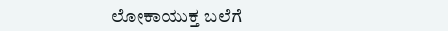ಲೋಕಾಯುಕ್ತ ಬಲೆಗೆ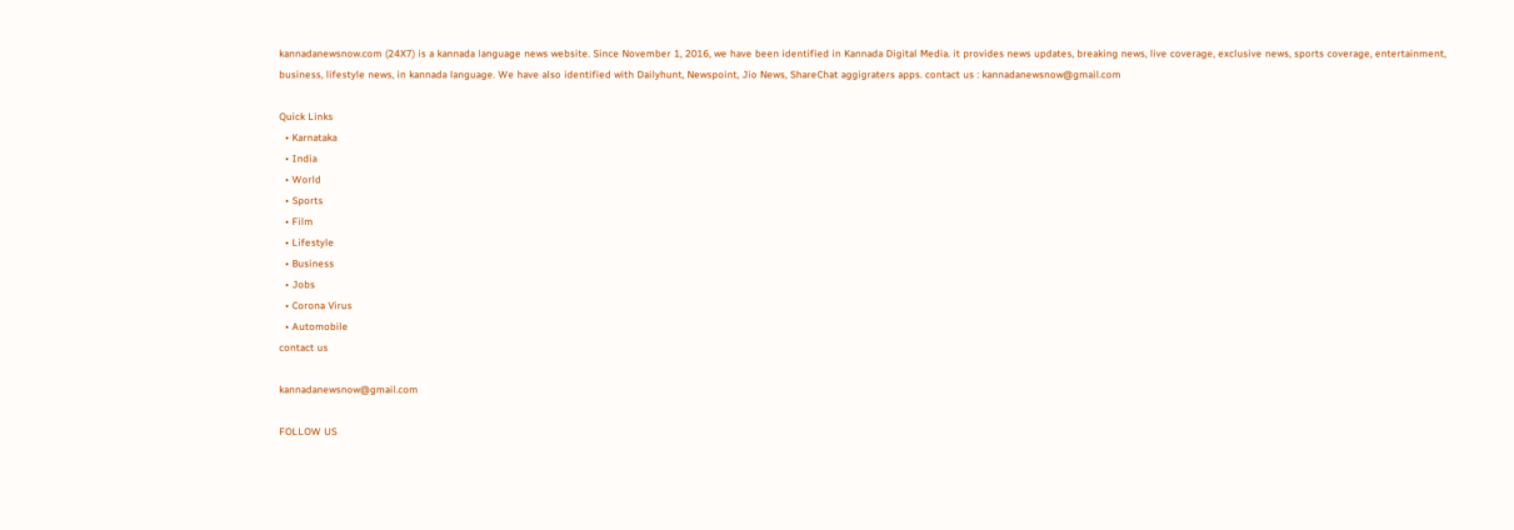kannadanewsnow.com (24X7) is a kannada language news website. Since November 1, 2016, we have been identified in Kannada Digital Media. it provides news updates, breaking news, live coverage, exclusive news, sports coverage, entertainment, business, lifestyle news, in kannada language. We have also identified with Dailyhunt, Newspoint, Jio News, ShareChat aggigraters apps. contact us : kannadanewsnow@gmail.com

Quick Links
  • Karnataka
  • India
  • World
  • Sports
  • Film
  • Lifestyle
  • Business
  • Jobs
  • Corona Virus
  • Automobile
contact us

kannadanewsnow@gmail.com

FOLLOW US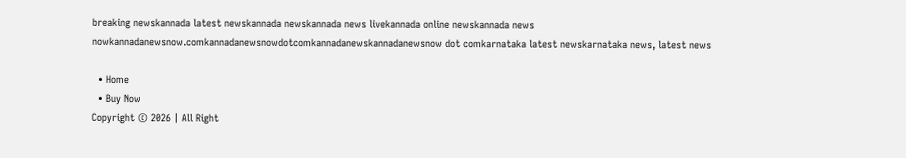breaking newskannada latest newskannada newskannada news livekannada online newskannada news nowkannadanewsnow.comkannadanewsnowdotcomkannadanewskannadanewsnow dot comkarnataka latest newskarnataka news, latest news

  • Home
  • Buy Now
Copyright © 2026 | All Right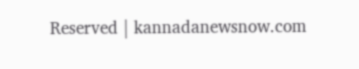Reserved | kannadanewsnow.com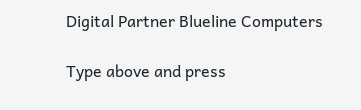Digital Partner Blueline Computers

Type above and press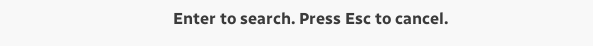Enter to search. Press Esc to cancel.